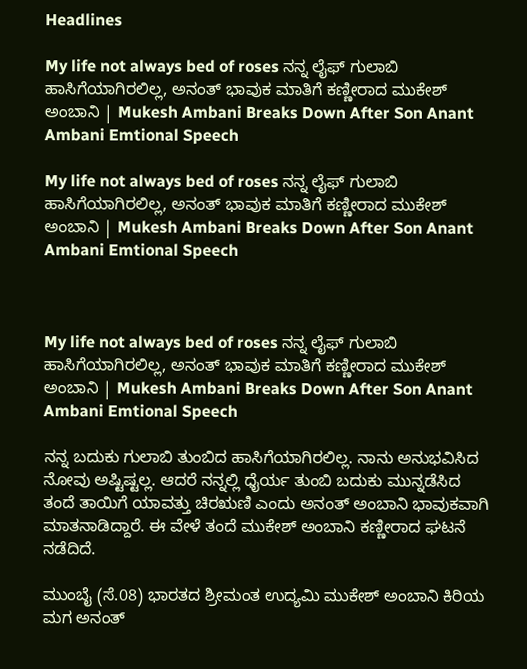Headlines

My life not always bed of roses ನನ್ನ ಲೈಫ್ ಗುಲಾಬಿ ಹಾಸಿಗೆಯಾಗಿರಲಿಲ್ಲ, ಅನಂತ್ ಭಾವುಕ ಮಾತಿಗೆ ಕಣ್ಣೀರಾದ ಮುಕೇಶ್ ಅಂಬಾನಿ | Mukesh Ambani Breaks Down After Son Anant Ambani Emtional Speech

My life not always bed of roses ನನ್ನ ಲೈಫ್ ಗುಲಾಬಿ ಹಾಸಿಗೆಯಾಗಿರಲಿಲ್ಲ, ಅನಂತ್ ಭಾವುಕ ಮಾತಿಗೆ ಕಣ್ಣೀರಾದ ಮುಕೇಶ್ ಅಂಬಾನಿ | Mukesh Ambani Breaks Down After Son Anant Ambani Emtional Speech



My life not always bed of roses ನನ್ನ ಲೈಫ್ ಗುಲಾಬಿ ಹಾಸಿಗೆಯಾಗಿರಲಿಲ್ಲ, ಅನಂತ್ ಭಾವುಕ ಮಾತಿಗೆ ಕಣ್ಣೀರಾದ ಮುಕೇಶ್ ಅಂಬಾನಿ | Mukesh Ambani Breaks Down After Son Anant Ambani Emtional Speech

ನನ್ನ ಬದುಕು ಗುಲಾಬಿ ತುಂಬಿದ ಹಾಸಿಗೆಯಾಗಿರಲಿಲ್ಲ. ನಾನು ಅನುಭವಿಸಿದ ನೋವು ಅಷ್ಟಿಷ್ಟಲ್ಲ. ಆದರೆ ನನ್ನಲ್ಲಿ ಧೈರ್ಯ ತುಂಬಿ ಬದುಕು ಮುನ್ನಡೆಸಿದ ತಂದೆ ತಾಯಿಗೆ ಯಾವತ್ತು ಚಿರಋಣಿ ಎಂದು ಅನಂತ್ ಅಂಬಾನಿ ಭಾವುಕವಾಗಿ ಮಾತನಾಡಿದ್ದಾರೆ. ಈ ವೇಳೆ ತಂದೆ ಮುಕೇಶ್ ಅಂಬಾನಿ ಕಣ್ಣೀರಾದ ಘಟನೆ ನಡೆದಿದೆ.

ಮುಂಬೈ (ಸೆ.08) ಭಾರತದ ಶ್ರೀಮಂತ ಉದ್ಯಮಿ ಮುಕೇಶ್ ಅಂಬಾನಿ ಕಿರಿಯ ಮಗ ಅನಂತ್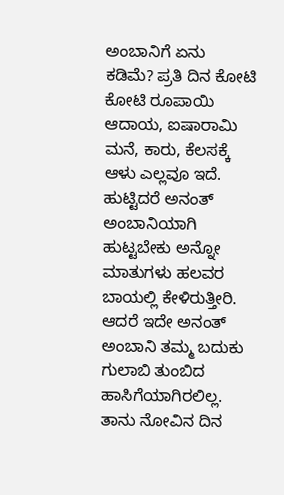ಅಂಬಾನಿಗೆ ಏನು ಕಡಿಮೆ? ಪ್ರತಿ ದಿನ ಕೋಟಿ ಕೋಟಿ ರೂಪಾಯಿ ಆದಾಯ, ಐಷಾರಾಮಿ ಮನೆ, ಕಾರು, ಕೆಲಸಕ್ಕೆ ಆಳು ಎಲ್ಲವೂ ಇದೆ. ಹುಟ್ಟಿದರೆ ಅನಂತ್ ಅಂಬಾನಿಯಾಗಿ ಹುಟ್ಟಬೇಕು ಅನ್ನೋ ಮಾತುಗಳು ಹಲವರ ಬಾಯಲ್ಲಿ ಕೇಳಿರುತ್ತೀರಿ. ಆದರೆ ಇದೇ ಅನಂತ್ ಅಂಬಾನಿ ತಮ್ಮ ಬದುಕು ಗುಲಾಬಿ ತುಂಬಿದ ಹಾಸಿಗೆಯಾಗಿರಲಿಲ್ಲ. ತಾನು ನೋವಿನ ದಿನ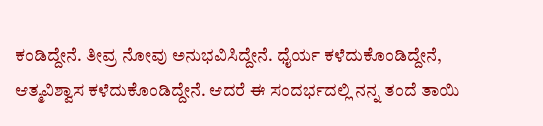ಕಂಡಿದ್ದೇನೆ. ತೀವ್ರ ನೋವು ಅನುಭವಿಸಿದ್ದೇನೆ. ಧೈರ್ಯ ಕಳೆದುಕೊಂಡಿದ್ದೇನೆ, ಆತ್ಮವಿಶ್ವಾಸ ಕಳೆದುಕೊಂಡಿದ್ದೇನೆ. ಆದರೆ ಈ ಸಂದರ್ಭದಲ್ಲಿ ನನ್ನ ತಂದೆ ತಾಯಿ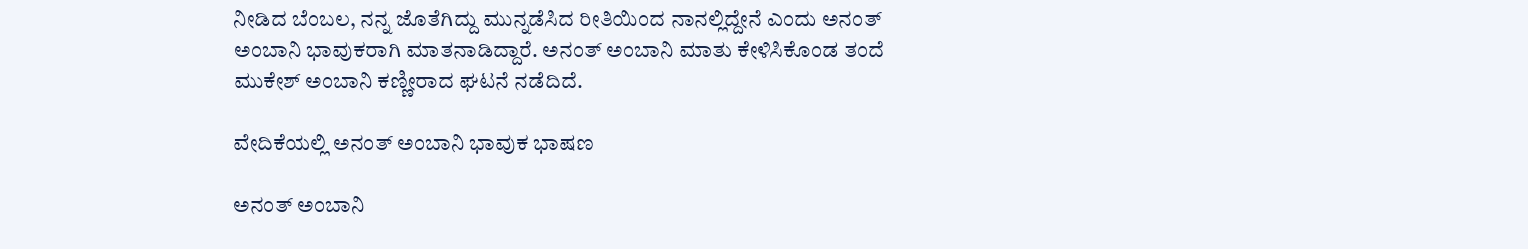ನೀಡಿದ ಬೆಂಬಲ, ನನ್ನ ಜೊತೆಗಿದ್ದು ಮುನ್ನಡೆಸಿದ ರೀತಿಯಿಂದ ನಾನಲ್ಲಿದ್ದೇನೆ ಎಂದು ಅನಂತ್ ಅಂಬಾನಿ ಭಾವುಕರಾಗಿ ಮಾತನಾಡಿದ್ದಾರೆ. ಅನಂತ್ ಅಂಬಾನಿ ಮಾತು ಕೇಳಿಸಿಕೊಂಡ ತಂದೆ ಮುಕೇಶ್ ಅಂಬಾನಿ ಕಣ್ಣೀರಾದ ಘಟನೆ ನಡೆದಿದೆ.

ವೇದಿಕೆಯಲ್ಲಿ ಅನಂತ್ ಅಂಬಾನಿ ಭಾವುಕ ಭಾಷಣ

ಅನಂತ್ ಅಂಬಾನಿ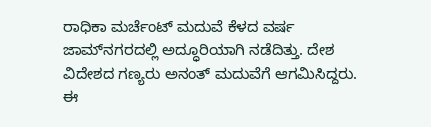ರಾಧಿಕಾ ಮರ್ಚೆಂಟ್ ಮದುವೆ ಕೆಳದ ವರ್ಷ ಜಾಮ್‌ನಗರದಲ್ಲಿ ಅದ್ಧೂರಿಯಾಗಿ ನಡೆದಿತ್ತು. ದೇಶ ವಿದೇಶದ ಗಣ್ಯರು ಅನಂತ್ ಮದುವೆಗೆ ಆಗಮಿಸಿದ್ದರು. ಈ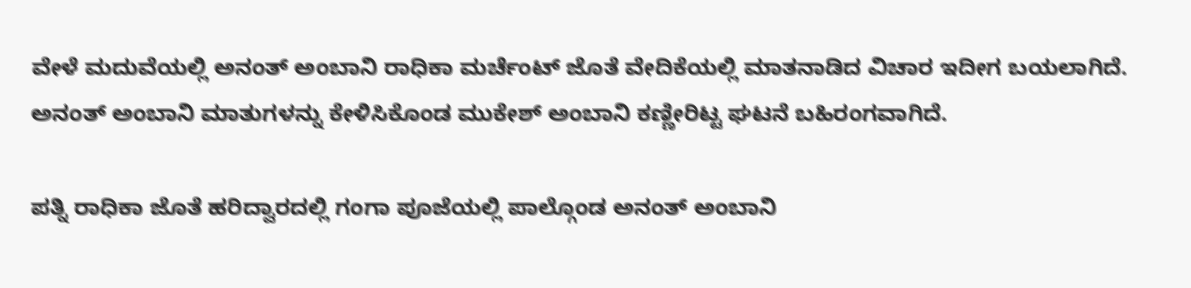ವೇಳೆ ಮದುವೆಯಲ್ಲಿ ಅನಂತ್ ಅಂಬಾನಿ ರಾಧಿಕಾ ಮರ್ಚೆಂಟ್ ಜೊತೆ ವೇದಿಕೆಯಲ್ಲಿ ಮಾತನಾಡಿದ ವಿಚಾರ ಇದೀಗ ಬಯಲಾಗಿದೆ. ಅನಂತ್ ಅಂಬಾನಿ ಮಾತುಗಳನ್ನು ಕೇಳಿಸಿಕೊಂಡ ಮುಕೇಶ್ ಅಂಬಾನಿ ಕಣ್ಣೀರಿಟ್ಟ ಘಟನೆ ಬಹಿರಂಗವಾಗಿದೆ.

ಪತ್ನಿ ರಾಧಿಕಾ ಜೊತೆ ಹರಿದ್ವಾರದಲ್ಲಿ ಗಂಗಾ ಪೂಜೆಯಲ್ಲಿ ಪಾಲ್ಗೊಂಡ ಅನಂತ್ ಅಂಬಾನಿ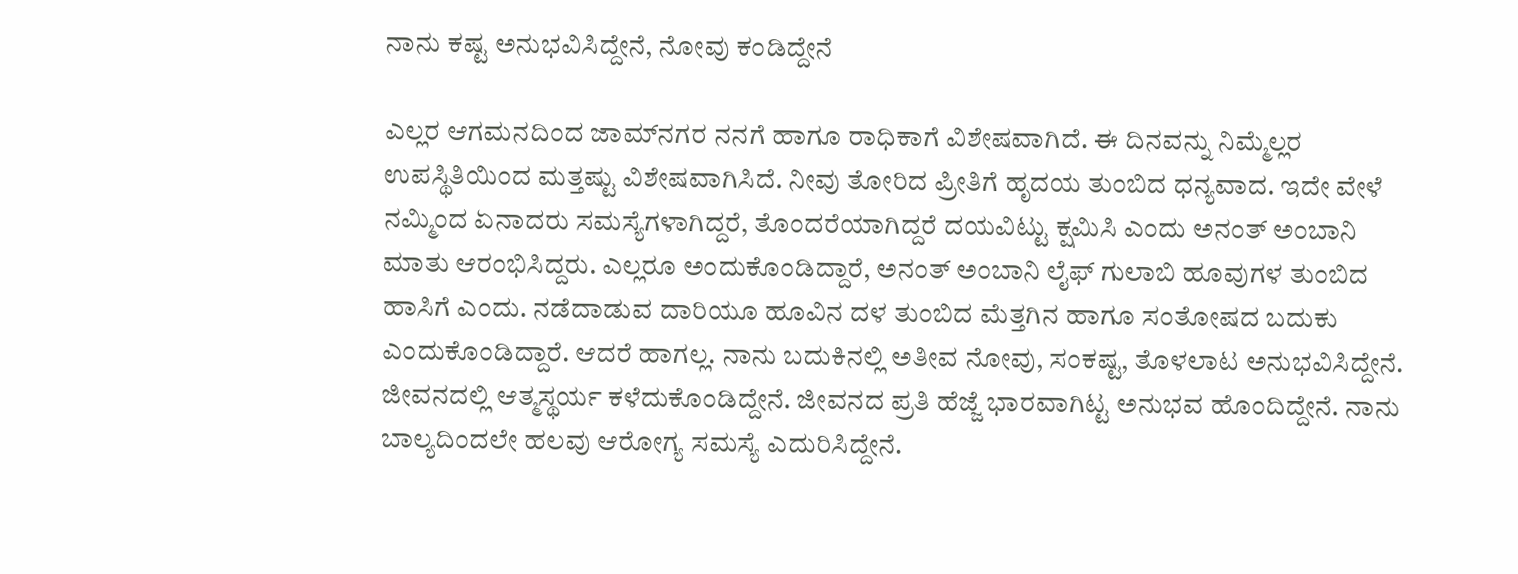ನಾನು ಕಷ್ಟ ಅನುಭವಿಸಿದ್ದೇನೆ, ನೋವು ಕಂಡಿದ್ದೇನೆ

ಎಲ್ಲರ ಆಗಮನದಿಂದ ಜಾಮ್‌ನಗರ ನನಗೆ ಹಾಗೂ ರಾಧಿಕಾಗೆ ವಿಶೇಷವಾಗಿದೆ. ಈ ದಿನವನ್ನು ನಿಮ್ಮೆಲ್ಲರ ಉಪಸ್ಥಿತಿಯಿಂದ ಮತ್ತಷ್ಟು ವಿಶೇಷವಾಗಿಸಿದೆ. ನೀವು ತೋರಿದ ಪ್ರೀತಿಗೆ ಹೃದಯ ತುಂಬಿದ ಧನ್ಯವಾದ. ಇದೇ ವೇಳೆ ನಮ್ಮಿಂದ ಏನಾದರು ಸಮಸ್ಯೆಗಳಾಗಿದ್ದರೆ, ತೊಂದರೆಯಾಗಿದ್ದರೆ ದಯವಿಟ್ಟು ಕ್ಷಮಿಸಿ ಎಂದು ಅನಂತ್ ಅಂಬಾನಿ ಮಾತು ಆರಂಭಿಸಿದ್ದರು. ಎಲ್ಲರೂ ಅಂದುಕೊಂಡಿದ್ದಾರೆ, ಅನಂತ್ ಅಂಬಾನಿ ಲೈಫ್ ಗುಲಾಬಿ ಹೂವುಗಳ ತುಂಬಿದ ಹಾಸಿಗೆ ಎಂದು. ನಡೆದಾಡುವ ದಾರಿಯೂ ಹೂವಿನ ದಳ ತುಂಬಿದ ಮೆತ್ತಗಿನ ಹಾಗೂ ಸಂತೋಷದ ಬದುಕು ಎಂದುಕೊಂಡಿದ್ದಾರೆ. ಆದರೆ ಹಾಗಲ್ಲ. ನಾನು ಬದುಕಿನಲ್ಲಿ ಅತೀವ ನೋವು, ಸಂಕಷ್ಟ, ತೊಳಲಾಟ ಅನುಭವಿಸಿದ್ದೇನೆ. ಜೀವನದಲ್ಲಿ ಆತ್ಮಸ್ಥರ್ಯ ಕಳೆದುಕೊಂಡಿದ್ದೇನೆ. ಜೀವನದ ಪ್ರತಿ ಹೆಜ್ಜೆ ಭಾರವಾಗಿಟ್ಟ ಅನುಭವ ಹೊಂದಿದ್ದೇನೆ. ನಾನು ಬಾಲ್ಯದಿಂದಲೇ ಹಲವು ಆರೋಗ್ಯ ಸಮಸ್ಯೆ ಎದುರಿಸಿದ್ದೇನೆ.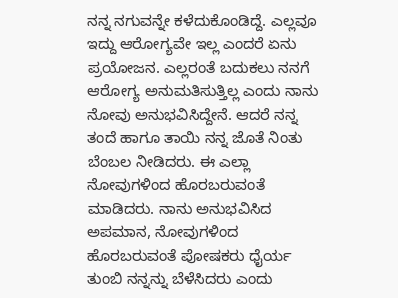ನನ್ನ ನಗುವನ್ನೇ ಕಳೆದುಕೊಂಡಿದ್ದೆ. ಎಲ್ಲವೂ ಇದ್ದು ಆರೋಗ್ಯವೇ ಇಲ್ಲ ಎಂದರೆ ಏನು ಪ್ರಯೋಜನ. ಎಲ್ಲರಂತೆ ಬದುಕಲು ನನಗೆ ಆರೋಗ್ಯ ಅನುಮತಿಸುತ್ತಿಲ್ಲ ಎಂದು ನಾನು ನೋವು ಅನುಭವಿಸಿದ್ದೇನೆ. ಆದರೆ ನನ್ನ ತಂದೆ ಹಾಗೂ ತಾಯಿ ನನ್ನ ಜೊತೆ ನಿಂತು ಬೆಂಬಲ ನೀಡಿದರು. ಈ ಎಲ್ಲಾ ನೋವುಗಳಿಂದ ಹೊರಬರುವಂತೆ ಮಾಡಿದರು. ನಾನು ಅನುಭವಿಸಿದ ಅಪಮಾನ, ನೋವುಗಳಿಂದ ಹೊರಬರುವಂತೆ ಪೋಷಕರು ಧೈರ್ಯ ತುಂಬಿ ನನ್ನನ್ನು ಬೆಳೆಸಿದರು ಎಂದು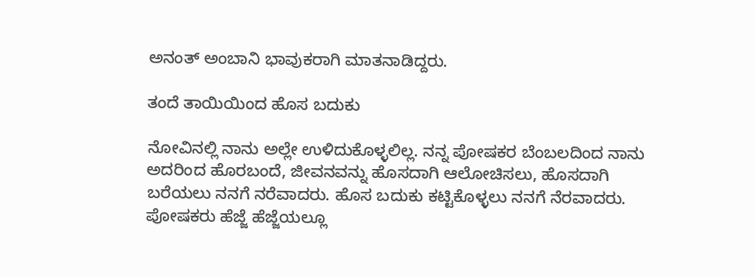ಅನಂತ್ ಅಂಬಾನಿ ಭಾವುಕರಾಗಿ ಮಾತನಾಡಿದ್ದರು.

ತಂದೆ ತಾಯಿಯಿಂದ ಹೊಸ ಬದುಕು

ನೋವಿನಲ್ಲಿ ನಾನು ಅಲ್ಲೇ ಉಳಿದುಕೊಳ್ಳಲಿಲ್ಲ. ನನ್ನ ಪೋಷಕರ ಬೆಂಬಲದಿಂದ ನಾನು ಅದರಿಂದ ಹೊರಬಂದೆ, ಜೀವನವನ್ನು ಹೊಸದಾಗಿ ಆಲೋಚಿಸಲು, ಹೊಸದಾಗಿ ಬರೆಯಲು ನನಗೆ ನರೆವಾದರು. ಹೊಸ ಬದುಕು ಕಟ್ಟಿಕೊಳ್ಳಲು ನನಗೆ ನೆರವಾದರು. ಪೋಷಕರು ಹೆಜ್ಜೆ ಹೆಜ್ಜೆಯಲ್ಲೂ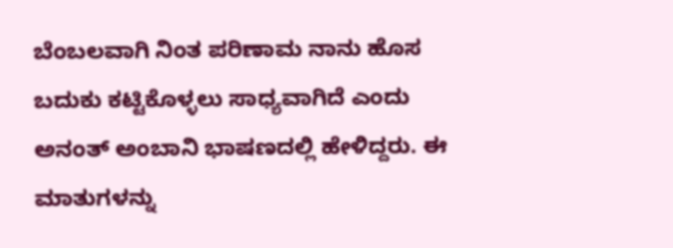ಬೆಂಬಲವಾಗಿ ನಿಂತ ಪರಿಣಾಮ ನಾನು ಹೊಸ ಬದುಕು ಕಟ್ಟಿಕೊಳ್ಳಲು ಸಾಧ್ಯವಾಗಿದೆ ಎಂದು ಅನಂತ್ ಅಂಬಾನಿ ಭಾಷಣದಲ್ಲಿ ಹೇಳಿದ್ದರು. ಈ ಮಾತುಗಳನ್ನು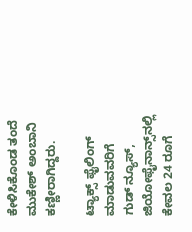ಕೇಳಿಸಿಕೊಂಡ ತಂದೆ ಮುಕೇಶ್ ಅಂಬಾನಿ ಕಣ್ಣೀರಾಗಿದ್ದರು.

ಟ್ಯಾಕ್ಸ್ ಫೈಲಿಂಗ್ ಮಾಡುವವರಿಗೆ ಗುಡ್ ನ್ಯೂಸ್, ಜಿಯೋಫೈನಾನ್ಸ್‌ನಲ್ಲಿ ಕೇವಲ 24 ರೂಗೆ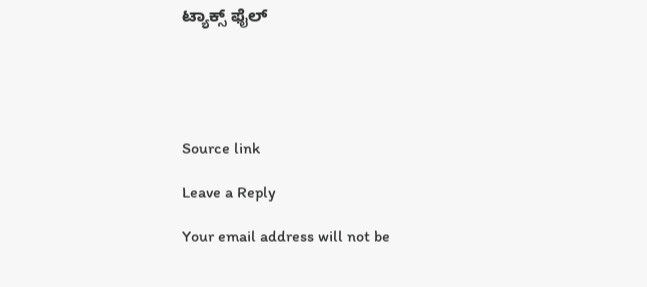ಟ್ಯಾಕ್ಸ್ ಫೈಲ್





Source link

Leave a Reply

Your email address will not be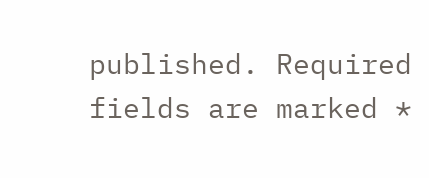published. Required fields are marked *